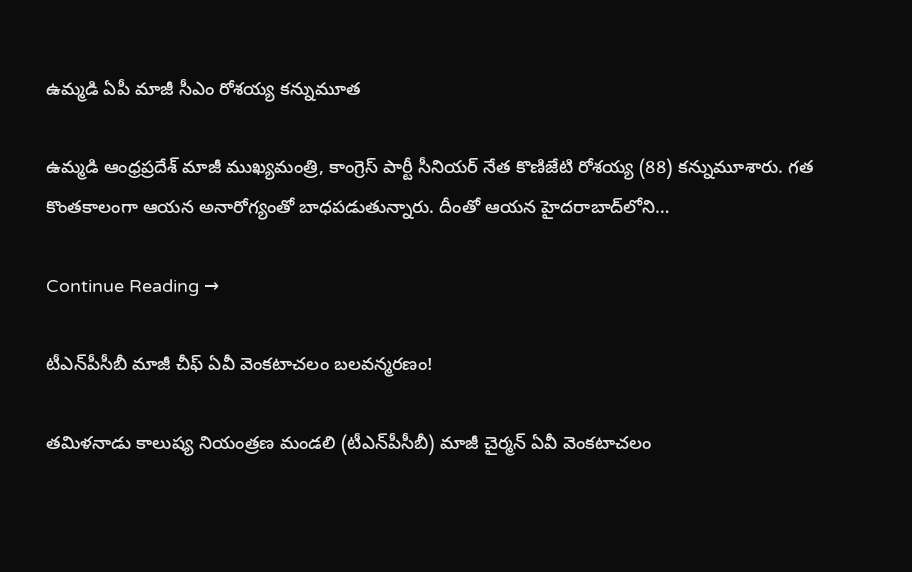ఉమ్మడి ఏపీ మాజీ సీఎం రోశయ్య కన్నుమూత

ఉమ్మడి ఆంధ్రప్రదేశ్‌ మాజీ ముఖ్యమంత్రి, కాంగ్రెస్‌ పార్టీ సీనియర్‌ నేత కొణిజేటి రోశయ్య (88) కన్నుమూశారు. గత కొంతకాలంగా ఆయన అనారోగ్యంతో బాధపడుతున్నారు. దీంతో ఆయన హైదరాబాద్‌లోని…

Continue Reading →

టీఎన్‌పీసీబీ మాజీ చీఫ్ ఏవీ వెంక‌టాచ‌లం బ‌ల‌వ‌న్మ‌ర‌ణం!

త‌మిళ‌నాడు కాలుష్య నియంత్ర‌ణ మండ‌లి (టీఎన్‌పీసీబీ) మాజీ చైర్మ‌న్ ఏవీ వెంకటాచ‌లం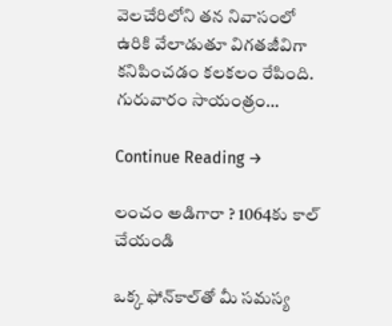వెల‌చేరిలోని త‌న నివాసంలో ఉరికి వేలాడుతూ విగ‌త‌జీవిగా క‌నిపించడం క‌ల‌క‌లం రేపింది. గురువారం సాయంత్రం…

Continue Reading →

లంచం అడిగారా ? 1064కు కాల్‌ చేయండి

ఒక్క ఫోన్‌కాల్‌తో మీ సమస్య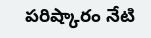పరిష్కారం నేటి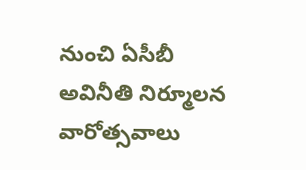నుంచి ఏసీబీ అవినీతి నిర్మూలన వారోత్సవాలు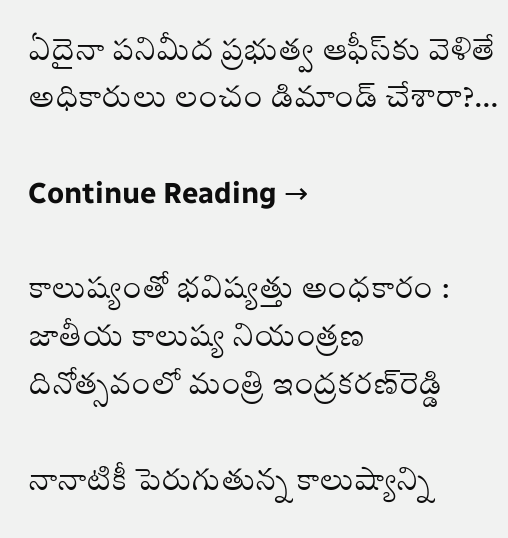ఏదైనా పనిమీద ప్రభుత్వ ఆఫీస్‌కు వెళితే అధికారులు లంచం డిమాండ్‌ చేశారా?…

Continue Reading →

కాలుష్యంతో భవిష్యత్తు అంధకారం : జాతీయ కాలుష్య నియంత్రణ దినోత్సవంలో మంత్రి ఇంద్రకరణ్‌రెడ్డి

నానాటికీ పెరుగుతున్న కాలుష్యాన్ని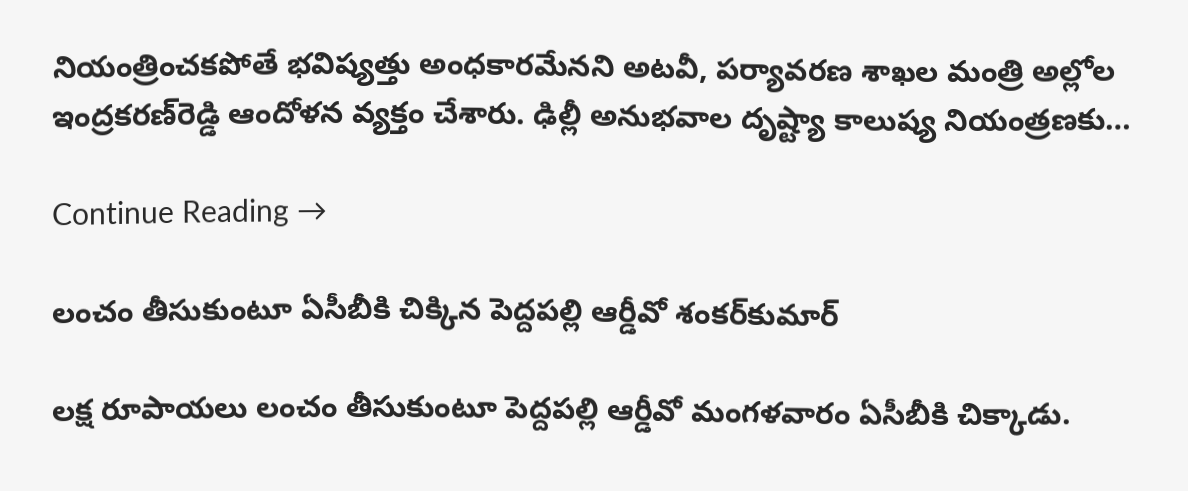నియంత్రించకపోతే భవిష్యత్తు అంధకారమేనని అటవీ, పర్యావరణ శాఖల మంత్రి అల్లోల ఇంద్రకరణ్‌రెడ్డి ఆందోళన వ్యక్తం చేశారు. ఢిల్లీ అనుభవాల దృష్ట్యా కాలుష్య నియంత్రణకు…

Continue Reading →

లంచం తీసుకుంటూ ఏసీబీకి చిక్కిన పెద్దపల్లి ఆర్డీవో శంకర్‌కుమార్

లక్ష రూపాయలు లంచం తీసుకుంటూ పెద్దపల్లి ఆర్డీవో మంగళవారం ఏసీబీకి చిక్కాడు.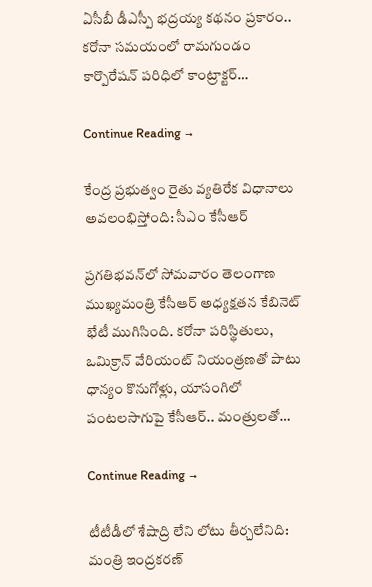ఏసీబీ డీఎస్పీ భద్రయ్య కథనం ప్రకారం.. కరోనా సమయంలో రామగుండం కార్పొరేషన్‌ పరిధిలో కాంట్రాక్టర్‌…

Continue Reading →

కేంద్ర ప్రభుత్వం రైతు వ్యతిరేక విధానాలు అవలంభిస్తోంది: సీఎం కేసీఆర్‌

ప్రగతిభవన్‌లో సోమవారం తెలంగాణ ముఖ్యమంత్రి కేసీఆర్‌ అధ్యక్షతన కేబినెట్‌ భేటీ ముగిసింది. కరోనా పరిస్థితులు, ఒమిక్రాన్ వేరియంట్ నియంత్రణతో పాటు ధాన్యం కొనుగోళ్లు, యాసంగిలో పంటలసాగుపై కేసీఆర్‌.. మంత్రులతో…

Continue Reading →

టీటీడీలో శేషాద్రి లేని లోటు తీర్చలేనిది: మంత్రి ఇంద్రకరణ్‌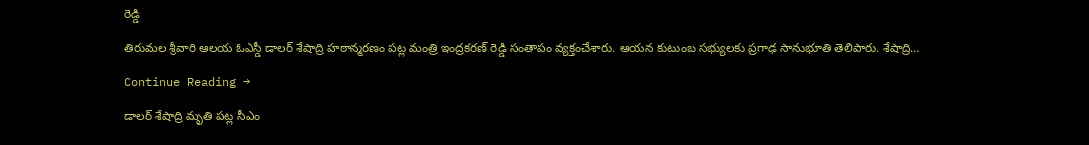రెడ్డి

తిరుమల శ్రీవారి ఆలయ ఓఎస్డీ డాలర్ శేషాద్రి హఠాన్మరణం పట్ల మంత్రి ఇంద్రకరణ్ రెడ్డి సంతాపం వ్యక్తంచేశారు. ఆయన కుటుంబ సభ్యులకు ప్రగాఢ సానుభూతి తెలిపారు. శేషాద్రి…

Continue Reading →

డాలర్‌ శేషాద్రి మృతి పట్ల సీఎం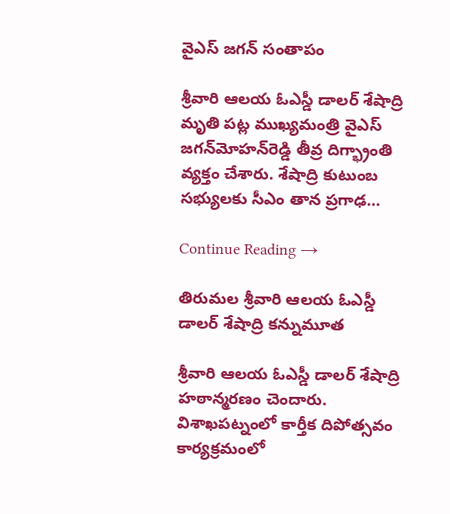వైఎస్‌ జగన్‌ సంతాపం

శ్రీవారి ఆలయ ఓఎస్డీ డాలర్‌ శేషాద్రి మృతి పట్ల ముఖ్యమంత్రి వైఎస్‌ జగన్‌మోహన్‌రెడ్డి తీవ్ర దిగ్భ్రాంతి వ్యక్తం చేశారు. శేషాద్రి కుటుంబ సభ్యులకు సీఎం తాన ప్రగాఢ…

Continue Reading →

తిరుమల శ్రీవారి ఆలయ ఓఎస్డీ డాలర్‌ శేషాద్రి కన్నుమూత

శ్రీవారి ఆలయ ఓఎస్డీ డాలర్‌ శేషాద్రి హఠాన్మరణం చెందారు. విశాఖపట్నంలో కార్తీక దిపోత్సవం కార్యక్రమంలో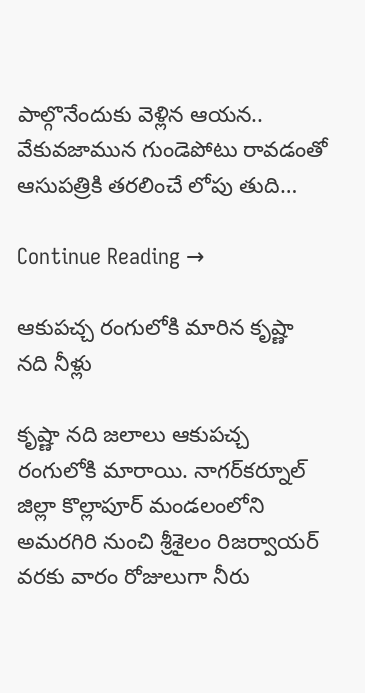పాల్గొనేందుకు వెళ్లిన ఆయన.. వేకువజామున గుండెపోటు రావడంతో ఆసుపత్రికి తరలించే లోపు తుది…

Continue Reading →

ఆకుపచ్చ రంగులోకి మారిన కృష్ణా నది నీళ్లు

కృష్ణా నది జలాలు ఆకుపచ్చ రంగులోకి మారాయి. నాగర్‌కర్నూల్‌ జిల్లా కొల్లాపూర్‌ మండలంలోని అమరగిరి నుంచి శ్రీశైలం రిజర్వాయర్‌ వరకు వారం రోజులుగా నీరు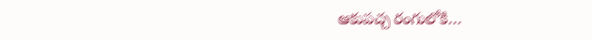ఆకుపచ్చ రంగులోకి…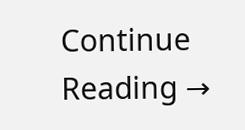Continue Reading →